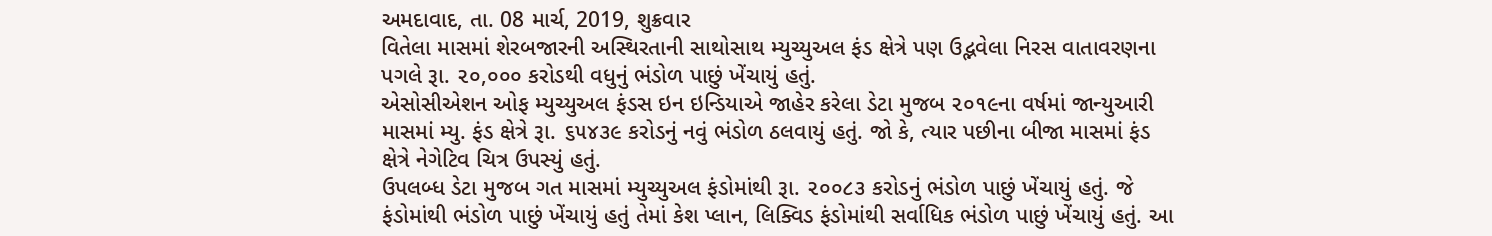અમદાવાદ, તા. 08 માર્ચ, 2019, શુક્રવાર
વિતેલા માસમાં શેરબજારની અસ્થિરતાની સાથોસાથ મ્યુચ્યુઅલ ફંડ ક્ષેત્રે પણ ઉદ્ભવેલા નિરસ વાતાવરણના પગલે રૂા. ૨૦,૦૦૦ કરોડથી વધુનું ભંડોળ પાછું ખેંચાયું હતું.
એસોસીએશન ઓફ મ્યુચ્યુઅલ ફંડસ ઇન ઇન્ડિયાએ જાહેર કરેલા ડેટા મુજબ ૨૦૧૯ના વર્ષમાં જાન્યુઆરી માસમાં મ્યુ. ફંડ ક્ષેત્રે રૂા. ૬૫૪૩૯ કરોડનું નવું ભંડોળ ઠલવાયું હતું. જો કે, ત્યાર પછીના બીજા માસમાં ફંડ ક્ષેત્રે નેગેટિવ ચિત્ર ઉપસ્યું હતું.
ઉપલબ્ધ ડેટા મુજબ ગત માસમાં મ્યુચ્યુઅલ ફંડોમાંથી રૂા. ૨૦૦૮૩ કરોડનું ભંડોળ પાછું ખેંચાયું હતું. જે ફંડોમાંથી ભંડોળ પાછું ખેંચાયું હતું તેમાં કેશ પ્લાન, લિક્વિડ ફંડોમાંથી સર્વાધિક ભંડોળ પાછું ખેંચાયું હતું. આ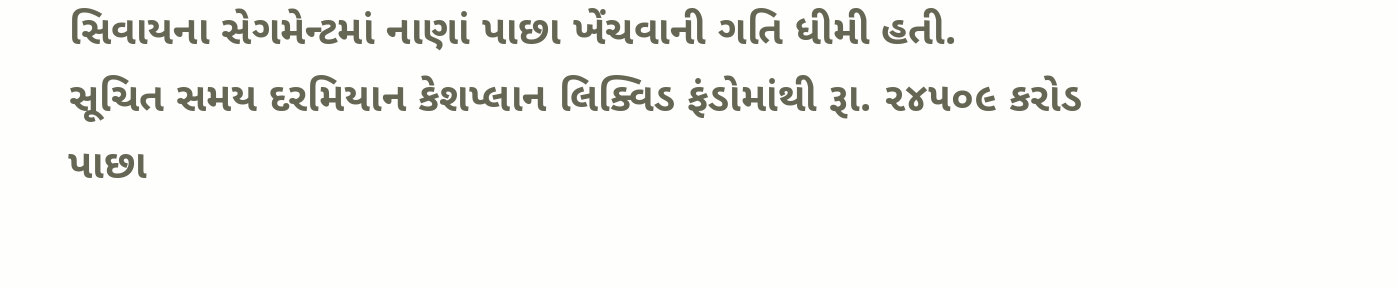સિવાયના સેગમેન્ટમાં નાણાં પાછા ખેંચવાની ગતિ ધીમી હતી.
સૂચિત સમય દરમિયાન કેશપ્લાન લિક્વિડ ફંડોમાંથી રૂા. ૨૪૫૦૯ કરોડ પાછા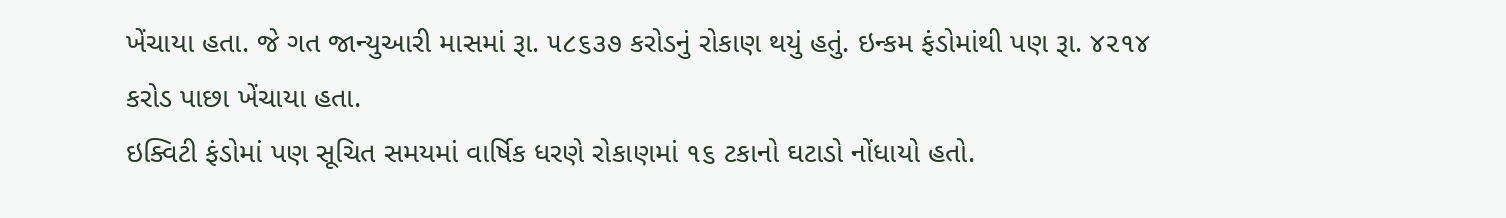ખેંચાયા હતા. જે ગત જાન્યુઆરી માસમાં રૂા. ૫૮૬૩૭ કરોડનું રોકાણ થયું હતું. ઇન્કમ ફંડોમાંથી પણ રૂા. ૪૨૧૪ કરોડ પાછા ખેંચાયા હતા.
ઇક્વિટી ફંડોમાં પણ સૂચિત સમયમાં વાર્ષિક ધરણે રોકાણમાં ૧૬ ટકાનો ઘટાડો નોંધાયો હતો.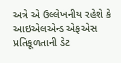અત્રે એ ઉલ્લેખનીય રહેશે કે આઇએલએન્ડ એફએસ પ્રતિકૂળતાની ડેટ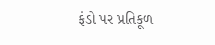ફંડો પર પ્રતિકૂળ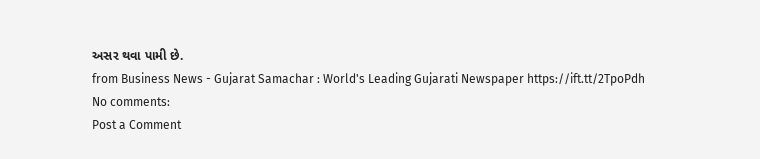અસર થવા પામી છે.
from Business News - Gujarat Samachar : World's Leading Gujarati Newspaper https://ift.tt/2TpoPdh
No comments:
Post a Comment